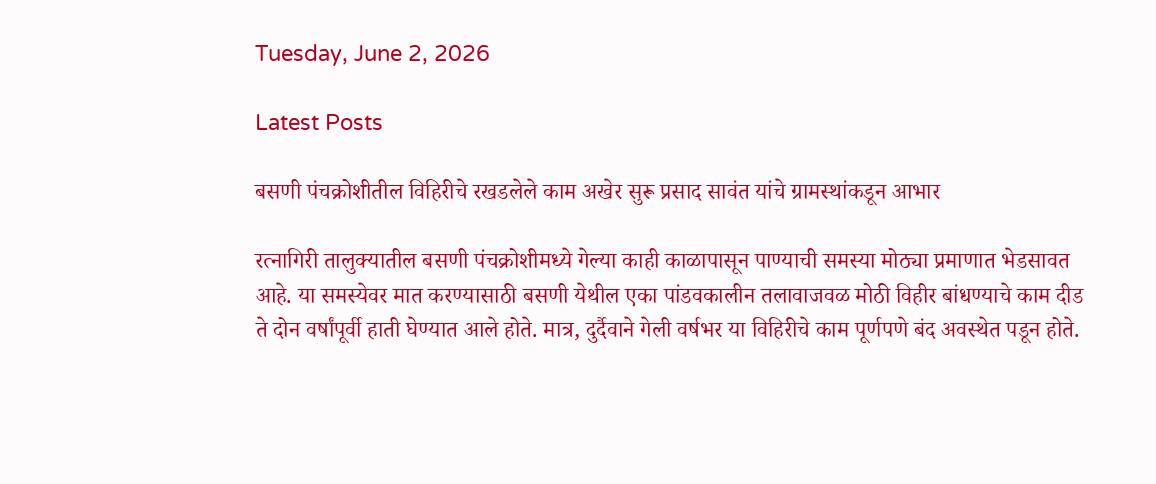Tuesday, June 2, 2026

Latest Posts

बसणी पंचक्रोशीतील विहिरीचे रखडलेले काम अखेर सुरू प्रसाद सावंत यांचे ग्रामस्थांकडून आभार

रत्नागिरी तालुक्यातील बसणी पंचक्रोशीमध्ये गेल्या काही काळापासून पाण्याची समस्या मोठ्या प्रमाणात भेडसावत आहे. या समस्येवर मात करण्यासाठी बसणी येथील एका पांडवकालीन तलावाजवळ मोठी विहीर बांधण्याचे काम दीड ते दोन वर्षांपूर्वी हाती घेण्यात आले होते. मात्र, दुर्दैवाने गेली वर्षभर या विहिरीचे काम पूर्णपणे बंद अवस्थेत पडून होते.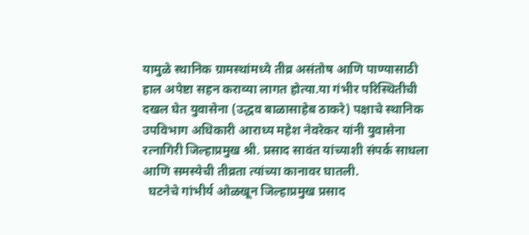यामुळे स्थानिक ग्रामस्थांमध्ये तीव्र असंतोष आणि पाण्यासाठी हाल अपेष्टा सहन कराव्या लागत होत्या.या गंभीर परिस्थितीची दखल घेत युवासेना (उद्धव बाळासाहेब ठाकरे) पक्षाचे स्थानिक उपविभाग अधिकारी आराध्य महेश नेवरेकर यांनी युवासेना रत्नागिरी जिल्हाप्रमुख श्री. प्रसाद सावंत यांच्याशी संपर्क साधला आणि समस्येची तीव्रता त्यांच्या कानावर घातली.
  घटनेचे गांभीर्य ओळखून जिल्हाप्रमुख प्रसाद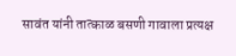सावंत यांनी तात्काळ बसणी गावाला प्रत्यक्ष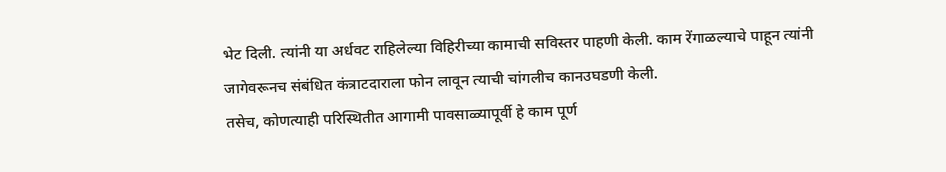भेट दिली. त्यांनी या अर्धवट राहिलेल्या विहिरीच्या कामाची सविस्तर पाहणी केली. काम रेंगाळल्याचे पाहून त्यांनी जागेवरूनच संबंधित कंत्राटदाराला फोन लावून त्याची चांगलीच कानउघडणी केली.
तसेच, कोणत्याही परिस्थितीत आगामी पावसाळ्यापूर्वी हे काम पूर्ण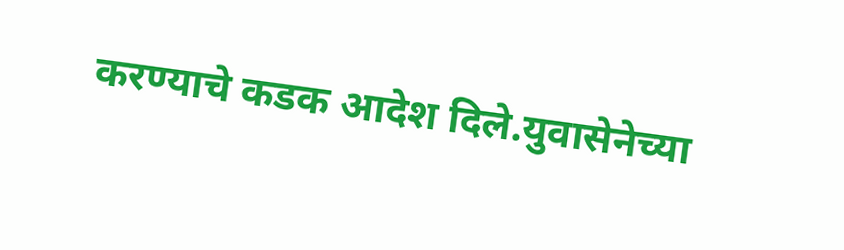करण्याचे कडक आदेश दिले.युवासेनेच्या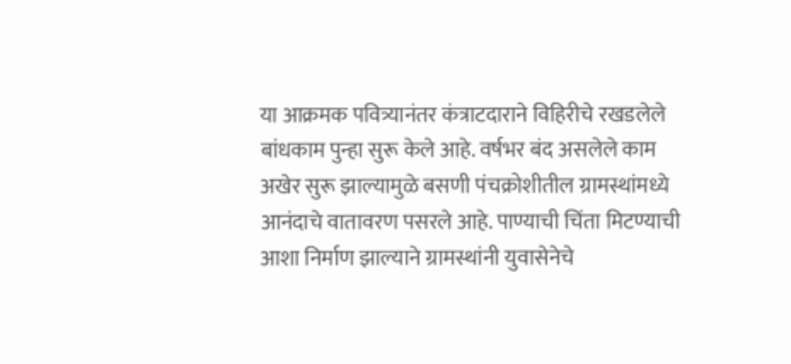या आक्रमक पवित्र्यानंतर कंत्राटदाराने विहिरीचे रखडलेले बांधकाम पुन्हा सुरू केले आहे. वर्षभर बंद असलेले काम अखेर सुरू झाल्यामुळे बसणी पंचक्रोशीतील ग्रामस्थांमध्ये आनंदाचे वातावरण पसरले आहे. पाण्याची चिंता मिटण्याची आशा निर्माण झाल्याने ग्रामस्थांनी युवासेनेचे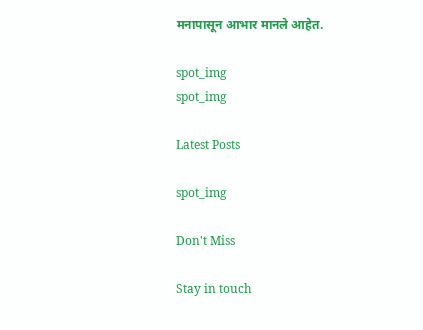मनापासून आभार मानले आहेत.

spot_img
spot_img

Latest Posts

spot_img

Don't Miss

Stay in touch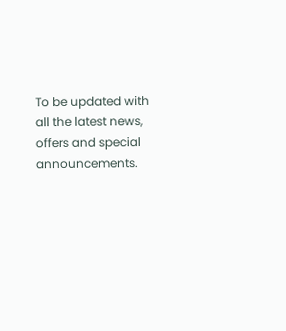To be updated with all the latest news, offers and special announcements.